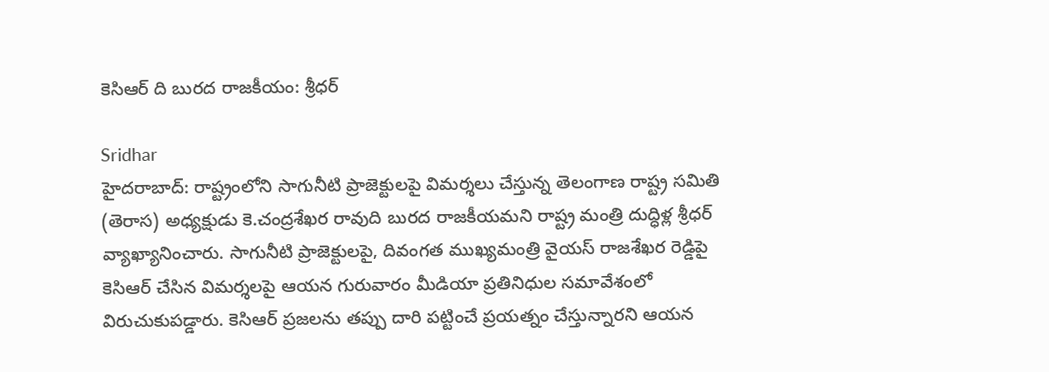కెసిఆర్ ది బురద రాజకీయం: శ్రీధర్

Sridhar
హైదరాబాద్: రాష్ట్రంలోని సాగునీటి ప్రాజెక్టులపై విమర్శలు చేస్తున్న తెలంగాణ రాష్ట్ర సమితి (తెరాస) అధ్యక్షుడు కె.చంద్రశేఖర రావుది బురద రాజకీయమని రాష్ట్ర మంత్రి దుద్ధిళ్ల శ్రీధర్ వ్యాఖ్యానించారు. సాగునీటి ప్రాజెక్టులపై, దివంగత ముఖ్యమంత్రి వైయస్ రాజశేఖర రెడ్డిపై కెసిఆర్ చేసిన విమర్శలపై ఆయన గురువారం మీడియా ప్రతినిధుల సమావేశంలో విరుచుకుపడ్డారు. కెసిఆర్ ప్రజలను తప్పు దారి పట్టించే ప్రయత్నం చేస్తున్నారని ఆయన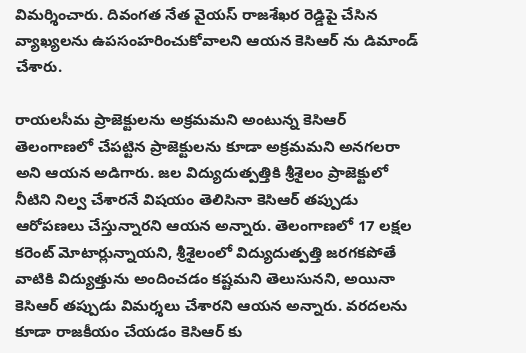విమర్శించారు. దివంగత నేత వైయస్ రాజశేఖర రెడ్డిపై చేసిన వ్యాఖ్యలను ఉపసంహరించుకోవాలని ఆయన కెసిఆర్ ను డిమాండ్ చేశారు.

రాయలసీమ ప్రాజెక్టులను అక్రమమని అంటున్న కెసిఆర్ తెలంగాణలో చేపట్టిన ప్రాజెక్టులను కూడా అక్రమమని అనగలరా అని ఆయన అడిగారు. జల విద్యుదుత్పత్తికి శ్రీశైలం ప్రాజెక్టులో నీటిని నిల్వ చేశారనే విషయం తెలిసినా కెసిఆర్ తప్పుడు ఆరోపణలు చేస్తున్నారని ఆయన అన్నారు. తెలంగాణలో 17 లక్షల కరెంట్ మోటార్లున్నాయని, శ్రీశైలంలో విద్యుదుత్పత్తి జరగకపోతే వాటికి విద్యుత్తును అందించడం కష్టమని తెలుసునని, అయినా కెసిఆర్ తప్పుడు విమర్శలు చేశారని ఆయన అన్నారు. వరదలను కూడా రాజకీయం చేయడం కెసిఆర్ కు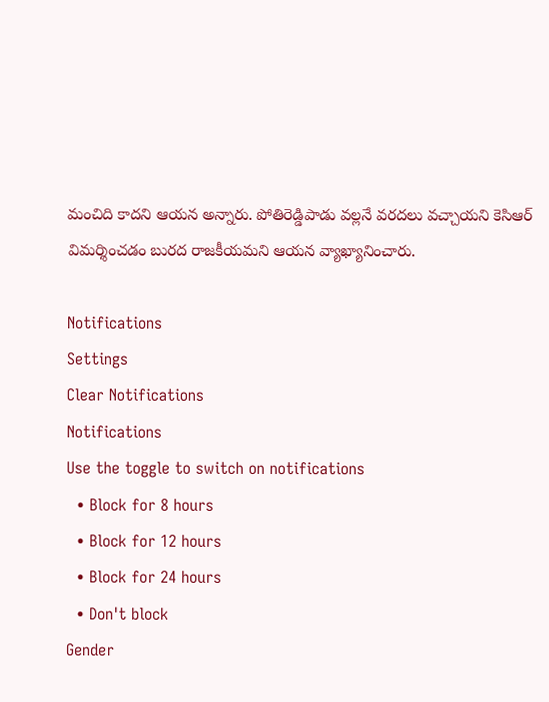మంచిది కాదని ఆయన అన్నారు. పోతిరెడ్డిపాడు వల్లనే వరదలు వచ్చాయని కెసిఆర్ విమర్శించడం బురద రాజకీయమని ఆయన వ్యాఖ్యానించారు.

Notifications
Settings
Clear Notifications
Notifications
Use the toggle to switch on notifications
  • Block for 8 hours
  • Block for 12 hours
  • Block for 24 hours
  • Don't block
Gender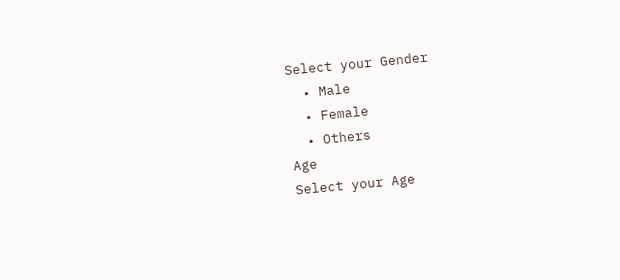Select your Gender
  • Male
  • Female
  • Others
Age
Select your Age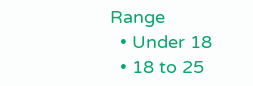Range
  • Under 18
  • 18 to 25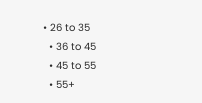• 26 to 35
  • 36 to 45
  • 45 to 55
  • 55+